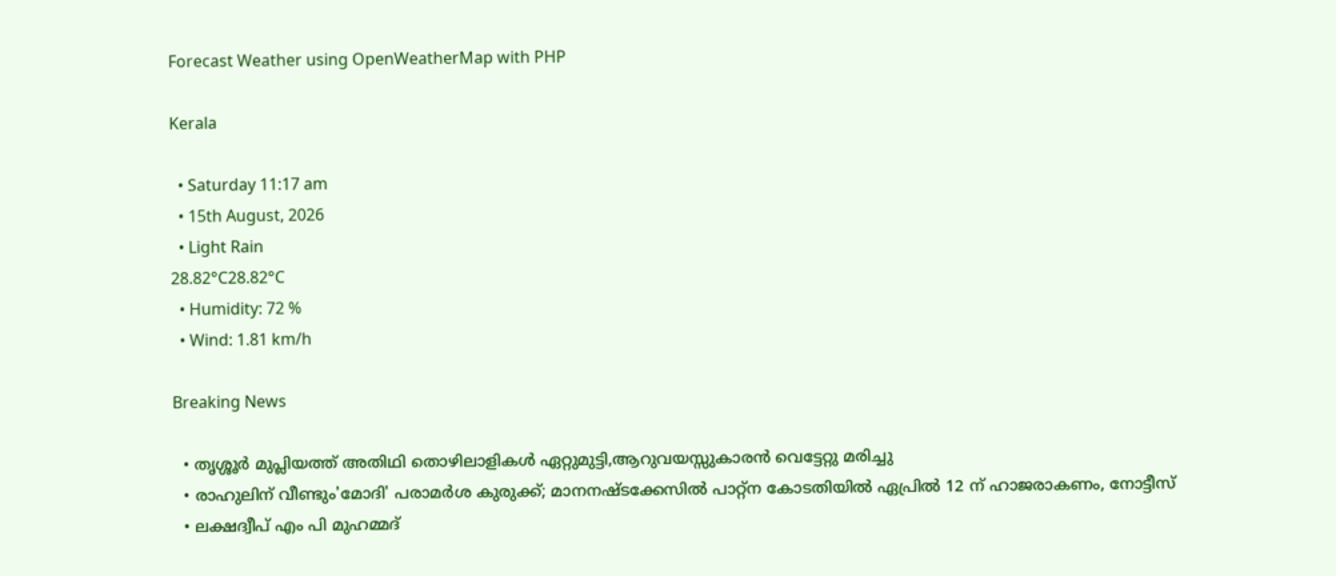Forecast Weather using OpenWeatherMap with PHP

Kerala

  • Saturday 11:17 am
  • 15th August, 2026
  • Light Rain
28.82°C28.82°C
  • Humidity: 72 %
  • Wind: 1.81 km/h

Breaking News

  • തൃശ്ശൂർ മുപ്ലിയത്ത് അതിഥി തൊഴിലാളികൾ ഏറ്റുമുട്ടി,ആറുവയസ്സുകാരൻ വെട്ടേറ്റു മരിച്ചു
  • രാഹുലിന് വീണ്ടും'മോദി' പരാമര്‍ശ കുരുക്ക്; മാനനഷ്ടക്കേസിൽ പാറ്റ്ന കോടതിയിൽ ഏപ്രിൽ 12 ന് ഹാജരാകണം, നോട്ടീസ്
  • ലക്ഷദ്വീപ് എം പി മുഹമ്മദ്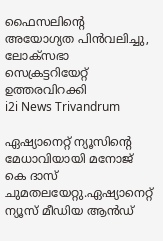ഫൈസലിൻ്റെ അയോഗ്യത പിൻവലിച്ചു, ലോക്സഭാ  സെക്രട്ടറിയേറ്റ് ഉത്തരവിറക്കി
i2i News Trivandrum

ഏഷ്യാനെറ്റ് ന്യൂസിന്റെ മേധാവിയായി മനോജ് കെ ദാസ് ചുമതലയേറ്റു.ഏഷ്യാനെറ്റ് ന്യൂസ് മീഡിയ ആന്‍ഡ്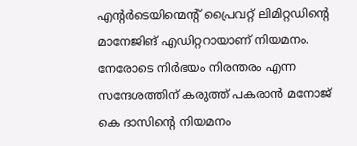എന്റര്‍ടെയിന്മെന്റ് പ്രൈവറ്റ് ലിമിറ്റഡിന്റെ മാനേജിങ് എഡിറ്ററായാണ് നിയമനം. നേരോടെ നിര്‍ഭയം നിരന്തരം എന്ന സന്ദേശത്തിന് കരുത്ത് പകരാന്‍ മനോജ് കെ ദാസിന്റെ നിയമനം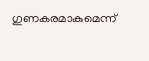ഗുണകരമാകുമെന്ന്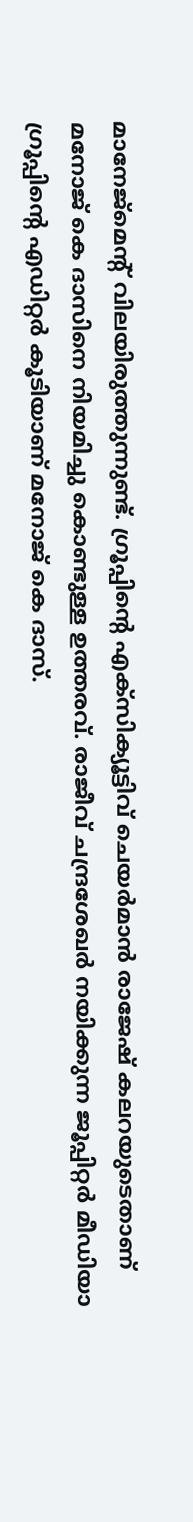മാനേജ്‌മെന്റ് വിലയിരുത്തുന്നുണ്ട്. ഗ്രൂപ്പിന്റെ എക്‌സിക്യൂട്ടിവ് ചെയര്‍മാന്‍ രാജേഷ് കലറയുടെതാണ് മനോജ് കെ ദാസിനെ നിയമിച്ചു കൊണ്ടുള്ള ഉത്തരവ്. രാജീവ് ചന്ദ്രശേഖര്‍ നയിക്കുന്ന ജൂപ്പിറ്റര്‍ മീഡിയാ ഗ്രൂപ്പിന്റെ എഡിറ്റര്‍ കൂടിയാണ് മനോജ് കെ ദാസ്.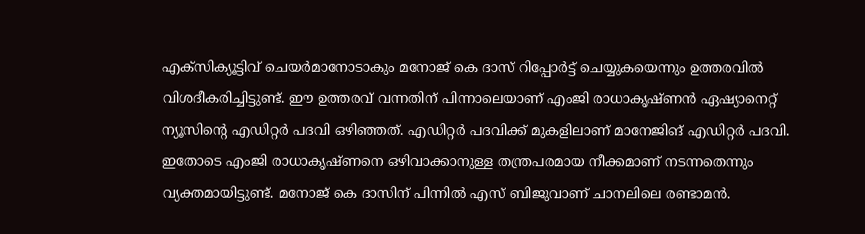എക്‌സിക്യൂട്ടിവ് ചെയര്‍മാനോടാകും മനോജ് കെ ദാസ് റിപ്പോര്‍ട്ട് ചെയ്യുകയെന്നും ഉത്തരവില്‍ വിശദീകരിച്ചിട്ടുണ്ട്. ഈ ഉത്തരവ് വന്നതിന് പിന്നാലെയാണ് എംജി രാധാകൃഷ്ണന്‍ ഏഷ്യാനെറ്റ് ന്യൂസിന്റെ എഡിറ്റര്‍ പദവി ഒഴിഞ്ഞത്. എഡിറ്റര്‍ പദവിക്ക് മുകളിലാണ് മാനേജിങ് എഡിറ്റര്‍ പദവി. ഇതോടെ എംജി രാധാകൃഷ്ണനെ ഒഴിവാക്കാനുള്ള തന്ത്രപരമായ നീക്കമാണ് നടന്നതെന്നും വ്യക്തമായിട്ടുണ്ട്. മനോജ് കെ ദാസിന് പിന്നില്‍ എസ് ബിജുവാണ് ചാനലിലെ രണ്ടാമന്‍.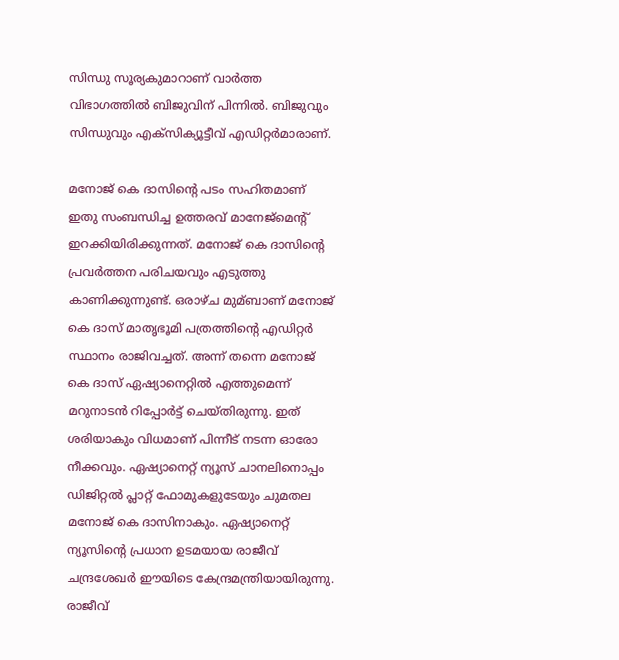സിന്ധു സൂര്യകുമാറാണ് വാര്‍ത്ത വിഭാഗത്തില്‍ ബിജുവിന് പിന്നില്‍. ബിജുവും സിന്ധുവും എക്‌സിക്യൂട്ടീവ് എഡിറ്റര്‍മാരാണ്.

മനോജ് കെ ദാസിന്റെ പടം സഹിതമാണ് ഇതു സംബന്ധിച്ച ഉത്തരവ് മാനേജ്‌മെന്റ് ഇറക്കിയിരിക്കുന്നത്. മനോജ് കെ ദാസിന്റെ പ്രവര്‍ത്തന പരിചയവും എടുത്തു കാണിക്കുന്നുണ്ട്. ഒരാഴ്ച മുമ്ബാണ് മനോജ് കെ ദാസ് മാതൃഭൂമി പത്രത്തിന്റെ എഡിറ്റര്‍ സ്ഥാനം രാജിവച്ചത്. അന്ന് തന്നെ മനോജ് കെ ദാസ് ഏഷ്യാനെറ്റില്‍ എത്തുമെന്ന് മറുനാടന്‍ റിപ്പോര്‍ട്ട് ചെയ്തിരുന്നു. ഇത് ശരിയാകും വിധമാണ് പിന്നീട് നടന്ന ഓരോ നീക്കവും. ഏഷ്യാനെറ്റ് ന്യൂസ് ചാനലിനൊപ്പം ഡിജിറ്റല്‍ പ്ലാറ്റ് ഫോമുകളുടേയും ചുമതല മനോജ് കെ ദാസിനാകും. ഏഷ്യാനെറ്റ് ന്യൂസിന്റെ പ്രധാന ഉടമയായ രാജീവ് ചന്ദ്രശേഖര്‍ ഈയിടെ കേന്ദ്രമന്ത്രിയായിരുന്നു. രാജീവ്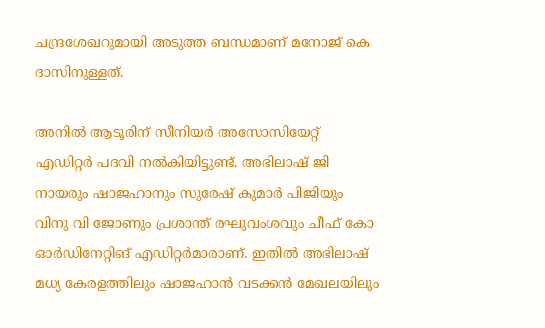ചന്ദ്രശേഖറുമായി അടുത്ത ബന്ധമാണ് മനോജ് കെ ദാസിനുള്ളത്.

അനില്‍ ആടൂരിന് സീനിയര്‍ അസോസിയേറ്റ് എഡിറ്റര്‍ പദവി നല്‍കിയിട്ടുണ്ട്. അഭിലാഷ് ജി നായരും ഷാജഹാനും സുരേഷ് കുമാര്‍ പിജിയും വിനു വി ജോണും പ്രശാന്ത് രഘുവംശവും ചീഫ് കോ ഓര്‍ഡിനേറ്റിങ് എഡിറ്റര്‍മാരാണ്. ഇതില്‍ അഭിലാഷ് മധ്യ കേരളത്തിലും ഷാജഹാന്‍ വടക്കന്‍ മേഖലയിലും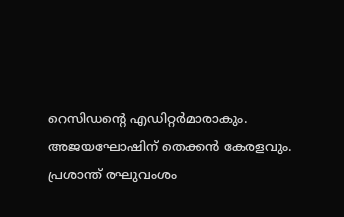റെസിഡന്റെ എഡിറ്റര്‍മാരാകും. അജയഘോഷിന് തെക്കന്‍ കേരളവും. പ്രശാന്ത് രഘുവംശം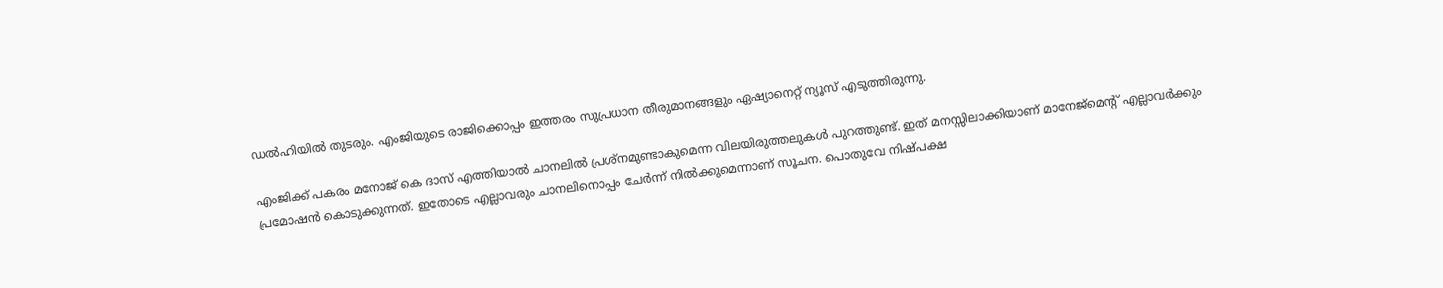ഡല്‍ഹിയില്‍ തുടരും. എംജിയുടെ രാജിക്കൊപ്പം ഇത്തരം സുപ്രധാന തീരുമാനങ്ങളും ഏഷ്യാനെറ്റ് ന്യൂസ് എടുത്തിരുന്നു.

എംജിക്ക് പകരം മനോജ് കെ ദാസ് എത്തിയാല്‍ ചാനലില്‍ പ്രശ്നമുണ്ടാകുമെന്ന വിലയിരുത്തലുകള്‍ പുറത്തുണ്ട്. ഇത് മനസ്സിലാക്കിയാണ് മാനേജ്മെന്റ് എല്ലാവര്‍ക്കും പ്രമോഷന്‍ കൊടുക്കുന്നത്. ഇതോടെ എല്ലാവരും ചാനലിനൊപ്പം ചേര്‍ന്ന് നില്‍ക്കുമെന്നാണ് സൂചന. പൊതുവേ നിഷ്പക്ഷ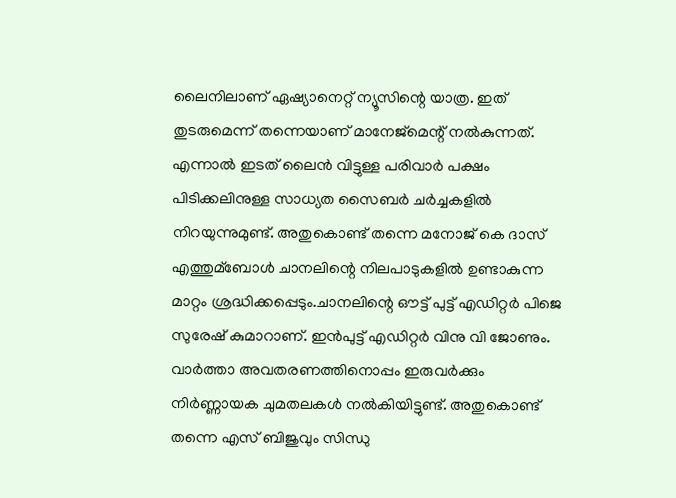ലൈനിലാണ് ഏഷ്യാനെറ്റ് ന്യൂസിന്റെ യാത്ര. ഇത് തുടരുമെന്ന് തന്നെയാണ് മാനേജ്മെന്റ് നല്‍കുന്നത്. എന്നാല്‍ ഇടത് ലൈന്‍ വിട്ടുള്ള പരിവാര്‍ പക്ഷം പിടിക്കലിനുള്ള സാധ്യത സൈബര്‍ ചര്‍ച്ചകളില്‍ നിറയുന്നുമുണ്ട്. അതുകൊണ്ട് തന്നെ മനോജ് കെ ദാസ് എത്തുമ്ബോള്‍ ചാനലിന്റെ നിലപാടുകളില്‍ ഉണ്ടാകുന്ന മാറ്റം ശ്രദ്ധിക്കപ്പെടും.ചാനലിന്റെ ഔട്ട് പുട്ട് എഡിറ്റര്‍ പിജെ സുരേഷ് കുമാറാണ്. ഇന്‍പുട്ട് എഡിറ്റര്‍ വിനു വി ജോണും. വാര്‍ത്താ അവതരണത്തിനൊപ്പം ഇരുവര്‍ക്കും നിര്‍ണ്ണായക ചുമതലകള്‍ നല്‍കിയിട്ടുണ്ട്. അതുകൊണ്ട് തന്നെ എസ് ബിജുവും സിന്ധു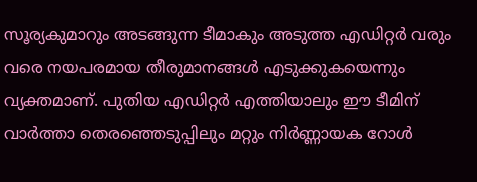സൂര്യകുമാറും അടങ്ങുന്ന ടീമാകും അടുത്ത എഡിറ്റര്‍ വരും വരെ നയപരമായ തീരുമാനങ്ങള്‍ എടുക്കുകയെന്നും വ്യക്തമാണ്. പുതിയ എഡിറ്റര്‍ എത്തിയാലും ഈ ടീമിന് വാര്‍ത്താ തെരഞ്ഞെടുപ്പിലും മറ്റും നിര്‍ണ്ണായക റോള്‍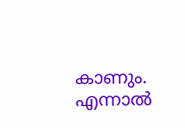കാണും. എന്നാല്‍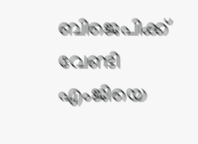ബിജെപിക്ക് വേണ്ടി എംജിയെ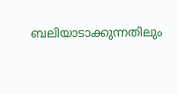ബലിയാടാക്കുന്നതിലും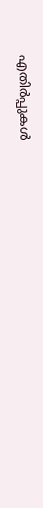എതിര്‍പ്പുകള്‍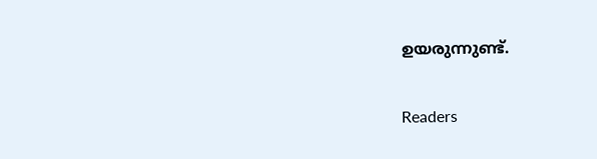ഉയരുന്നുണ്ട്.

Readers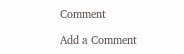Comment

Add a Comment